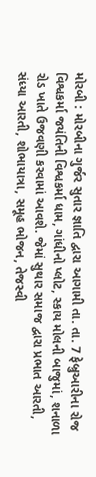મોરબી : મોરબીના ગુર્જર સુતાર જ્ઞાતિ દ્વારા આગામી તા. તા. 7 ફેબ્રુઆરીના રોજ વિશ્વકર્મા જયંતિની વિશ્વકર્મા ધામ, ગાંધીનો પ્લોટ, સ્કાય મોલની બાજુમાં, શનાળા રોડ ખાતે ઉજવણી કરવામાં આવશે. જેમાં સુથાર સમાજ દ્વારા પ્રભાત આરતી, સંધ્યા આરતી, શોભાયાત્રા, સમૂહ ભોજન, તેજસ્વી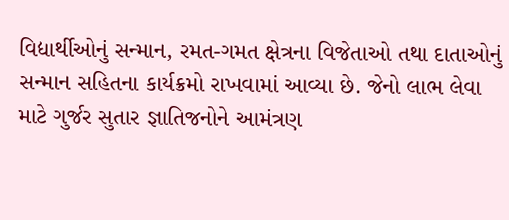વિદ્યાર્થીઓનું સન્માન, રમત-ગમત ક્ષેત્રના વિજેતાઓ તથા દાતાઓનું સન્માન સહિતના કાર્યક્રમો રાખવામાં આવ્યા છે. જેનો લાભ લેવા માટે ગુર્જર સુતાર જ્ઞાતિજનોને આમંત્રણ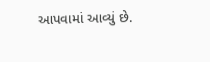આપવામાં આવ્યું છે.